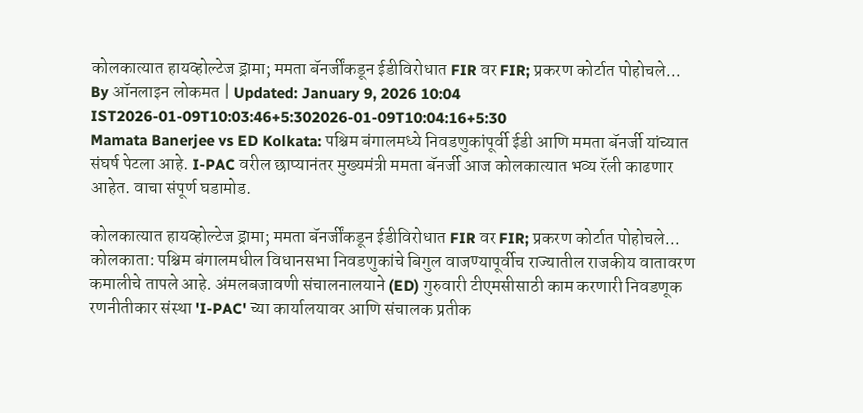कोलकात्यात हायव्होल्टेज ड्रामा; ममता बॅनर्जींकडून ईडीविरोधात FIR वर FIR; प्रकरण कोर्टात पोहोचले...
By ऑनलाइन लोकमत | Updated: January 9, 2026 10:04 IST2026-01-09T10:03:46+5:302026-01-09T10:04:16+5:30
Mamata Banerjee vs ED Kolkata: पश्चिम बंगालमध्ये निवडणुकांपूर्वी ईडी आणि ममता बॅनर्जी यांच्यात संघर्ष पेटला आहे. I-PAC वरील छाप्यानंतर मुख्यमंत्री ममता बॅनर्जी आज कोलकात्यात भव्य रॅली काढणार आहेत. वाचा संपूर्ण घडामोड.

कोलकात्यात हायव्होल्टेज ड्रामा; ममता बॅनर्जींकडून ईडीविरोधात FIR वर FIR; प्रकरण कोर्टात पोहोचले...
कोलकाता: पश्चिम बंगालमधील विधानसभा निवडणुकांचे बिगुल वाजण्यापूर्वीच राज्यातील राजकीय वातावरण कमालीचे तापले आहे. अंमलबजावणी संचालनालयाने (ED) गुरुवारी टीएमसीसाठी काम करणारी निवडणूक रणनीतीकार संस्था 'I-PAC' च्या कार्यालयावर आणि संचालक प्रतीक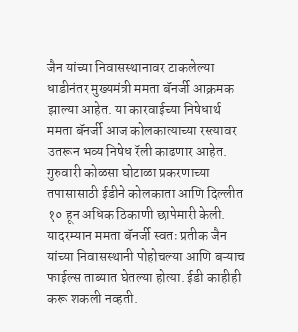जैन यांच्या निवासस्थानावर टाकलेल्या धाडीनंतर मुख्यमंत्री ममता बॅनर्जी आक्रमक झाल्या आहेत. या कारवाईच्या निषेधार्थ ममता बॅनर्जी आज कोलकात्याच्या रस्त्यावर उतरून भव्य निषेध रॅली काढणार आहेत.
गुरुवारी कोळसा घोटाळा प्रकरणाच्या तपासासाठी ईडीने कोलकाता आणि दिल्लीत १० हून अधिक ठिकाणी छापेमारी केली. यादरम्यान ममता बॅनर्जी स्वतः प्रतीक जैन यांच्या निवासस्थानी पोहोचल्या आणि बऱ्याच फाईल्स ताब्यात घेतल्या होत्या. ईडी काहीही करू शकली नव्हती.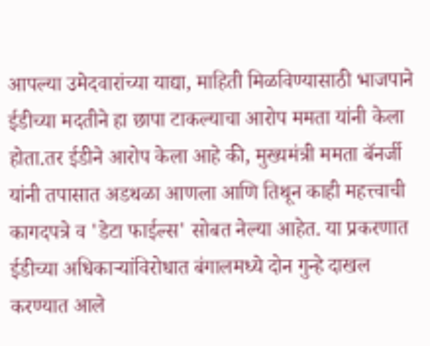आपल्या उमेदवारांच्या याद्या, माहिती मिळविण्यासाठी भाजपाने ईडीच्या मदतीने हा छापा टाकल्याचा आरोप ममता यांनी केला होता.तर ईडीने आरोप केला आहे की, मुख्यमंत्री ममता बॅनर्जी यांनी तपासात अडथळा आणला आणि तिथून काही महत्त्वाची कागदपत्रे व 'डेटा फाईल्स' सोबत नेल्या आहेत. या प्रकरणात ईडीच्या अधिकाऱ्यांविरोधात बंगालमध्ये दोन गुन्हे दाखल करण्यात आले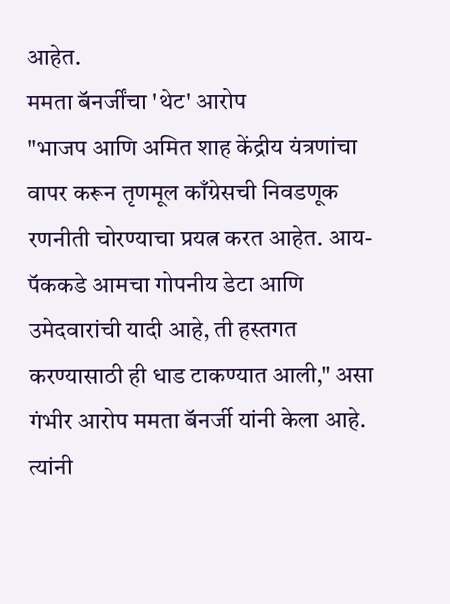आहेत.
ममता बॅनर्जींचा 'थेट' आरोप
"भाजप आणि अमित शाह केंद्रीय यंत्रणांचा वापर करून तृणमूल काँग्रेसची निवडणूक रणनीती चोरण्याचा प्रयत्न करत आहेत. आय-पॅककडे आमचा गोपनीय डेटा आणि उमेदवारांची यादी आहे, ती हस्तगत करण्यासाठी ही धाड टाकण्यात आली," असा गंभीर आरोप ममता बॅनर्जी यांनी केला आहे. त्यांनी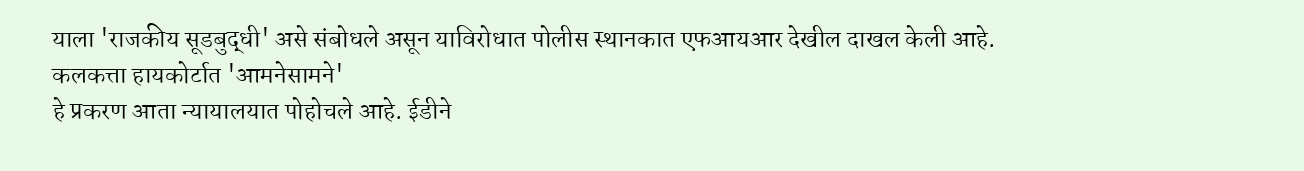याला 'राजकीय सूडबुद्धी' असे संबोधले असून याविरोधात पोलीस स्थानकात एफआयआर देखील दाखल केली आहे.
कलकत्ता हायकोर्टात 'आमनेसामने'
हे प्रकरण आता न्यायालयात पोहोचले आहे. ईडीने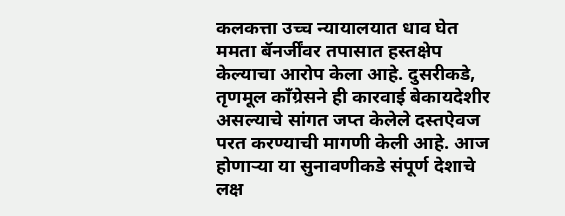कलकत्ता उच्च न्यायालयात धाव घेत ममता बॅनर्जींवर तपासात हस्तक्षेप केल्याचा आरोप केला आहे. दुसरीकडे, तृणमूल काँग्रेसने ही कारवाई बेकायदेशीर असल्याचे सांगत जप्त केलेले दस्तऐवज परत करण्याची मागणी केली आहे. आज होणाऱ्या या सुनावणीकडे संपूर्ण देशाचे लक्ष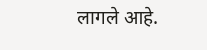लागले आहे.